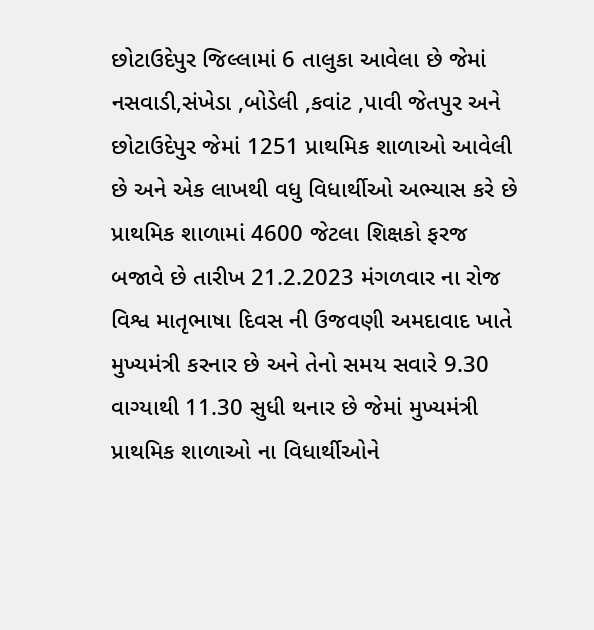છોટાઉદેપુર જિલ્લામાં 6 તાલુકા આવેલા છે જેમાં નસવાડી,સંખેડા ,બોડેલી ,કવાંટ ,પાવી જેતપુર અને છોટાઉદેપુર જેમાં 1251 પ્રાથમિક શાળાઓ આવેલી છે અને એક લાખથી વધુ વિધાર્થીઓ અભ્યાસ કરે છે પ્રાથમિક શાળામાં 4600 જેટલા શિક્ષકો ફરજ બજાવે છે તારીખ 21.2.2023 મંગળવાર ના રોજ વિશ્વ માતૃભાષા દિવસ ની ઉજવણી અમદાવાદ ખાતે મુખ્યમંત્રી કરનાર છે અને તેનો સમય સવારે 9.30 વાગ્યાથી 11.30 સુધી થનાર છે જેમાં મુખ્યમંત્રી પ્રાથમિક શાળાઓ ના વિધાર્થીઓને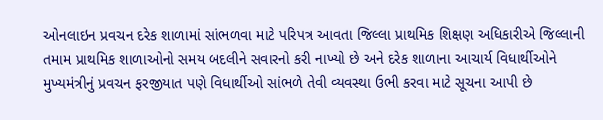ઓનલાઇન પ્રવચન દરેક શાળામાં સાંભળવા માટે પરિપત્ર આવતા જિલ્લા પ્રાથમિક શિક્ષણ અધિકારીએ જિલ્લાની તમામ પ્રાથમિક શાળાઓનો સમય બદલીને સવારનો કરી નાખ્યો છે અને દરેક શાળાના આચાર્ય વિધાર્થીઓને મુખ્યમંત્રીનું પ્રવચન ફરજીયાત પણે વિધાર્થીઓ સાંભળે તેવી વ્યવસ્થા ઉભી કરવા માટે સૂચના આપી છે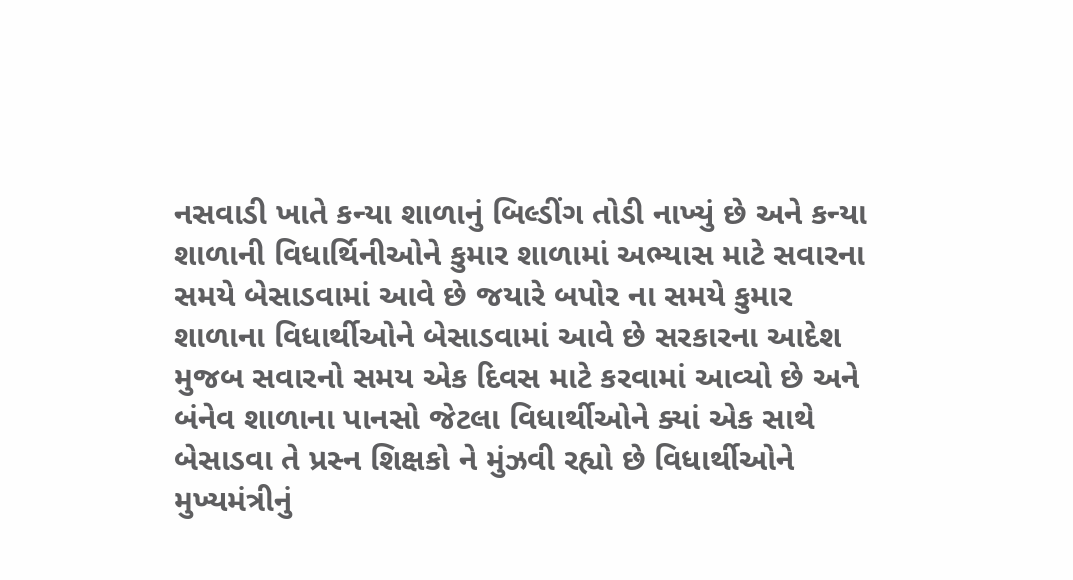નસવાડી ખાતે કન્યા શાળાનું બિલ્ડીંગ તોડી નાખ્યું છે અને કન્યા શાળાની વિધાર્થિનીઓને કુમાર શાળામાં અભ્યાસ માટે સવારના સમયે બેસાડવામાં આવે છે જયારે બપોર ના સમયે કુમાર શાળાના વિધાર્થીઓને બેસાડવામાં આવે છે સરકારના આદેશ મુજબ સવારનો સમય એક દિવસ માટે કરવામાં આવ્યો છે અને બંનેવ શાળાના પાનસો જેટલા વિધાર્થીઓને ક્યાં એક સાથે બેસાડવા તે પ્રસ્ન શિક્ષકો ને મુંઝવી રહ્યો છે વિધાર્થીઓને મુખ્યમંત્રીનું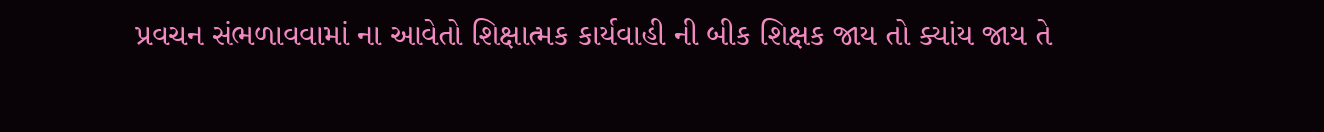પ્રવચન સંભળાવવામાં ના આવેતો શિક્ષાત્મક કાર્યવાહી ની બીક શિક્ષક જાય તો ક્યાંય જાય તે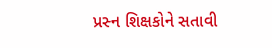પ્રસ્ન શિક્ષકોને સતાવી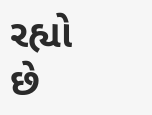રહ્યો છે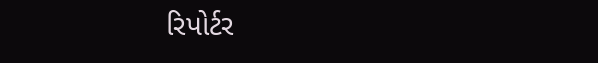રિપોર્ટર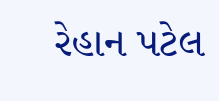રેહાન પટેલ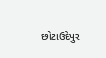છોટાઉદેપુર